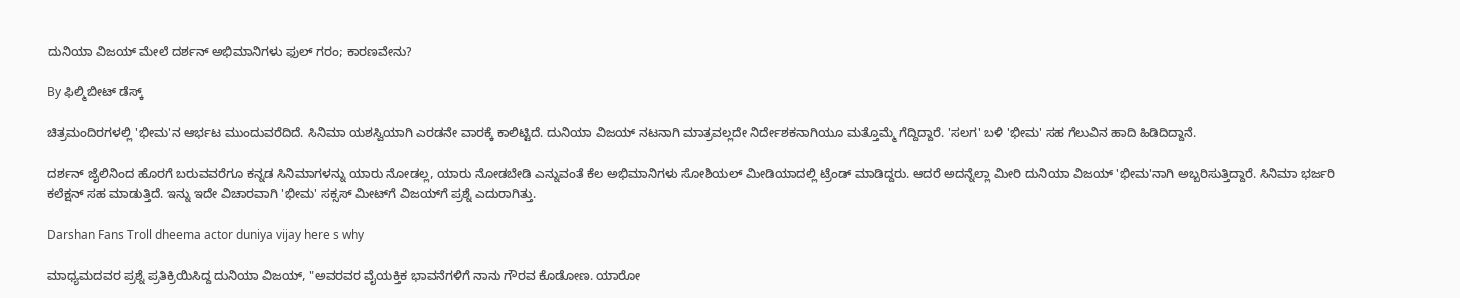ದುನಿಯಾ ವಿಜಯ್ ಮೇಲೆ ದರ್ಶನ್ ಅಭಿಮಾನಿಗಳು ಫುಲ್ ಗರಂ; ಕಾರಣವೇನು?

By ಫಿಲ್ಮಿಬೀಟ್ ಡೆಸ್ಕ್

ಚಿತ್ರಮಂದಿರಗಳಲ್ಲಿ 'ಭೀಮ'ನ ಆರ್ಭಟ ಮುಂದುವರೆದಿದೆ. ಸಿನಿಮಾ ಯಶಸ್ವಿಯಾಗಿ ಎರಡನೇ ವಾರಕ್ಕೆ ಕಾಲಿಟ್ಟಿದೆ. ದುನಿಯಾ ವಿಜಯ್ ನಟನಾಗಿ ಮಾತ್ರವಲ್ಲದೇ ನಿರ್ದೇಶಕನಾಗಿಯೂ ಮತ್ತೊಮ್ಮೆ ಗೆದ್ದಿದ್ದಾರೆ. 'ಸಲಗ' ಬಳಿ 'ಭೀಮ' ಸಹ ಗೆಲುವಿನ ಹಾದಿ ಹಿಡಿದಿದ್ದಾನೆ.

ದರ್ಶನ್ ಜೈಲಿನಿಂದ ಹೊರಗೆ ಬರುವವರೆಗೂ ಕನ್ನಡ ಸಿನಿಮಾಗಳನ್ನು ಯಾರು ನೋಡಲ್ಲ, ಯಾರು ನೋಡಬೇಡಿ ಎನ್ನುವಂತೆ ಕೆಲ ಅಭಿಮಾನಿಗಳು ಸೋಶಿಯಲ್ ಮೀಡಿಯಾದಲ್ಲಿ ಟ್ರೆಂಡ್ ಮಾಡಿದ್ದರು. ಆದರೆ ಅದನ್ನೆಲ್ಲಾ ಮೀರಿ ದುನಿಯಾ ವಿಜಯ್ 'ಭೀಮ'ನಾಗಿ ಅಬ್ಬರಿಸುತ್ತಿದ್ದಾರೆ. ಸಿನಿಮಾ ಭರ್ಜರಿ ಕಲೆಕ್ಷನ್ ಸಹ ಮಾಡುತ್ತಿದೆ. ಇನ್ನು ಇದೇ ವಿಚಾರವಾಗಿ 'ಭೀಮ' ಸಕ್ಸಸ್‌ ಮೀಟ್‌ಗೆ ವಿಜಯ್‌ಗೆ ಪ್ರಶ್ನೆ ಎದುರಾಗಿತ್ತು.

Darshan Fans Troll dheema actor duniya vijay here s why

ಮಾಧ್ಯಮದವರ ಪ್ರಶ್ನೆ ಪ್ರತಿಕ್ರಿಯಿಸಿದ್ದ ದುನಿಯಾ ವಿಜಯ್, "ಅವರವರ ವೈಯಕ್ತಿಕ ಭಾವನೆಗಳಿಗೆ ನಾನು ಗೌರವ ಕೊಡೋಣ. ಯಾರೋ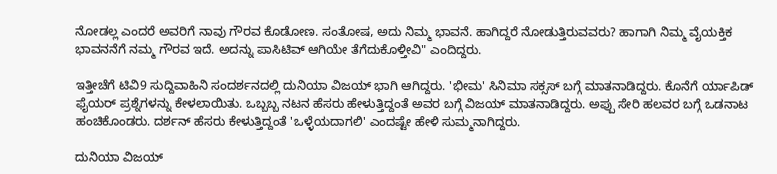ನೋಡಲ್ಲ ಎಂದರೆ ಅವರಿಗೆ ನಾವು ಗೌರವ ಕೊಡೋಣ. ಸಂತೋಷ, ಅದು ನಿಮ್ಮ ಭಾವನೆ. ಹಾಗಿದ್ದರೆ ನೋಡುತ್ತಿರುವವರು? ಹಾಗಾಗಿ ನಿಮ್ಮ ವೈಯಕ್ತಿಕ ಭಾವನನೆಗೆ ನಮ್ಮ ಗೌರವ ಇದೆ. ಅದನ್ನು ಪಾಸಿಟಿವ್ ಆಗಿಯೇ ತೆಗೆದುಕೊಳ್ತೀವಿ" ಎಂದಿದ್ದರು.

ಇತ್ತೀಚೆಗೆ ಟಿವಿ9 ಸುದ್ದಿವಾಹಿನಿ ಸಂದರ್ಶನದಲ್ಲಿ ದುನಿಯಾ ವಿಜಯ್ ಭಾಗಿ ಆಗಿದ್ದರು. 'ಭೀಮ' ಸಿನಿಮಾ ಸಕ್ಸಸ್ ಬಗ್ಗೆ ಮಾತನಾಡಿದ್ದರು. ಕೊನೆಗೆ ರ್ಯಾಪಿಡ್ ಫೈಯರ್ ಪ್ರಶ್ನೆಗಳನ್ನು ಕೇಳಲಾಯಿತು. ಒಬ್ಬಬ್ಬ ನಟನ ಹೆಸರು ಹೇಳುತ್ತಿದ್ದಂತೆ ಅವರ ಬಗ್ಗೆ ವಿಜಯ್ ಮಾತನಾಡಿದ್ದರು. ಅಪ್ಪು ಸೇರಿ ಹಲವರ ಬಗ್ಗೆ ಒಡನಾಟ ಹಂಚಿಕೊಂಡರು. ದರ್ಶನ್ ಹೆಸರು ಕೇಳುತ್ತಿದ್ದಂತೆ 'ಒಳ್ಳೆಯದಾಗಲಿ' ಎಂದಷ್ಟೇ ಹೇಳಿ ಸುಮ್ಮನಾಗಿದ್ದರು.

ದುನಿಯಾ ವಿಜಯ್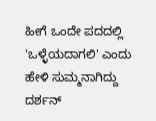ಹೀಗೆ ಒಂದೇ ಪದದಲ್ಲಿ 'ಒಳ್ಳೆಯದಾಗಲಿ' ಎಂದು ಹೇಳಿ ಸುಮ್ಮನಾಗಿದ್ದು ದರ್ಶನ್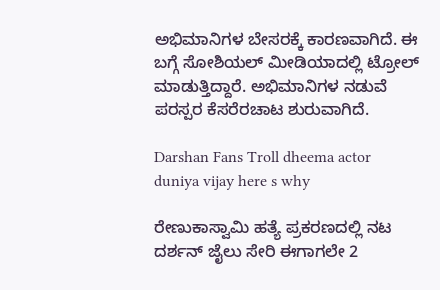ಅಭಿಮಾನಿಗಳ ಬೇಸರಕ್ಕೆ ಕಾರಣವಾಗಿದೆ. ಈ ಬಗ್ಗೆ ಸೋಶಿಯಲ್ ಮೀಡಿಯಾದಲ್ಲಿ ಟ್ರೋಲ್ ಮಾಡುತ್ತಿದ್ದಾರೆ. ಅಭಿಮಾನಿಗಳ ನಡುವೆ ಪರಸ್ಪರ ಕೆಸರೆರಚಾಟ ಶುರುವಾಗಿದೆ.

Darshan Fans Troll dheema actor duniya vijay here s why

ರೇಣುಕಾಸ್ವಾಮಿ ಹತ್ಯೆ ಪ್ರಕರಣದಲ್ಲಿ ನಟ ದರ್ಶನ್ ಜೈಲು ಸೇರಿ ಈಗಾಗಲೇ 2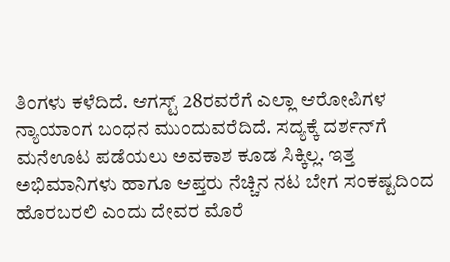ತಿಂಗಳು ಕಳೆದಿದೆ. ಆಗಸ್ಟ್ 28ರವರೆಗೆ ಎಲ್ಲಾ ಆರೋಪಿಗಳ ನ್ಯಾಯಾಂಗ ಬಂಧನ ಮುಂದುವರೆದಿದೆ. ಸದ್ಯಕ್ಕೆ ದರ್ಶನ್‌ಗೆ ಮನೆಊಟ ಪಡೆಯಲು ಅವಕಾಶ ಕೂಡ ಸಿಕ್ಕಿಲ್ಲ. ಇತ್ತ ಅಭಿಮಾನಿಗಳು ಹಾಗೂ ಆಪ್ತರು ನೆಚ್ಚಿನ ನಟ ಬೇಗ ಸಂಕಷ್ಟದಿಂದ ಹೊರಬರಲಿ ಎಂದು ದೇವರ ಮೊರೆ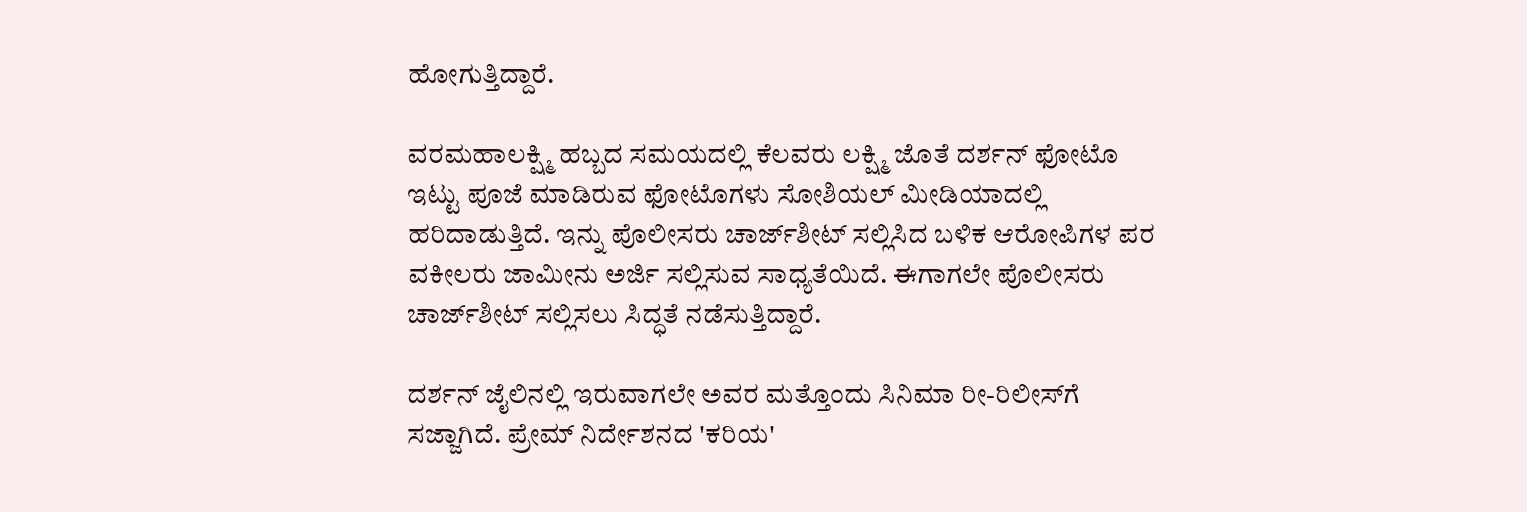ಹೋಗುತ್ತಿದ್ದಾರೆ.

ವರಮಹಾಲಕ್ಷ್ಮಿ ಹಬ್ಬದ ಸಮಯದಲ್ಲಿ ಕೆಲವರು ಲಕ್ಷ್ಮಿ ಜೊತೆ ದರ್ಶನ್ ಫೋಟೊ ಇಟ್ಟು ಪೂಜೆ ಮಾಡಿರುವ ಫೋಟೊಗಳು ಸೋಶಿಯಲ್ ಮೀಡಿಯಾದಲ್ಲಿ ಹರಿದಾಡುತ್ತಿದೆ. ಇನ್ನು ಪೊಲೀಸರು ಚಾರ್ಜ್‌ಶೀಟ್ ಸಲ್ಲಿಸಿದ ಬಳಿಕ ಆರೋಪಿಗಳ ಪರ ವಕೀಲರು ಜಾಮೀನು ಅರ್ಜಿ ಸಲ್ಲಿಸುವ ಸಾಧ್ಯತೆಯಿದೆ. ಈಗಾಗಲೇ ಪೊಲೀಸರು ಚಾರ್ಜ್‌ಶೀಟ್ ಸಲ್ಲಿಸಲು ಸಿದ್ಧತೆ ನಡೆಸುತ್ತಿದ್ದಾರೆ.

ದರ್ಶನ್ ಜೈಲಿನಲ್ಲಿ ಇರುವಾಗಲೇ ಅವರ ಮತ್ತೊಂದು ಸಿನಿಮಾ ರೀ-ರಿಲೀಸ್‌ಗೆ ಸಜ್ಜಾಗಿದೆ. ಪ್ರೇಮ್ ನಿರ್ದೇಶನದ 'ಕರಿಯ'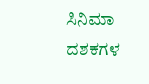ಸಿನಿಮಾ ದಶಕಗಳ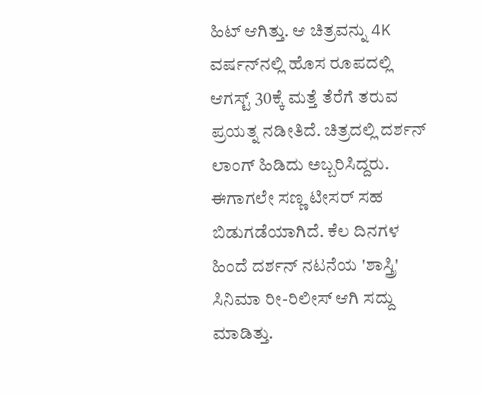ಹಿಟ್ ಆಗಿತ್ತು. ಆ ಚಿತ್ರವನ್ನು 4K ವರ್ಷನ್‌ನಲ್ಲಿ ಹೊಸ ರೂಪದಲ್ಲಿ ಆಗಸ್ಟ್ 30ಕ್ಕೆ ಮತ್ತೆ ತೆರೆಗೆ ತರುವ ಪ್ರಯತ್ನ ನಡೀತಿದೆ. ಚಿತ್ರದಲ್ಲಿ ದರ್ಶನ್ ಲಾಂಗ್ ಹಿಡಿದು ಅಬ್ಬರಿಸಿದ್ದರು. ಈಗಾಗಲೇ ಸಣ್ಣ ಟೀಸರ್ ಸಹ ಬಿಡುಗಡೆಯಾಗಿದೆ. ಕೆಲ ದಿನಗಳ ಹಿಂದೆ ದರ್ಶನ್ ನಟನೆಯ 'ಶಾಸ್ತ್ರಿ' ಸಿನಿಮಾ ರೀ-ರಿಲೀಸ್ ಆಗಿ ಸದ್ದು ಮಾಡಿತ್ತು.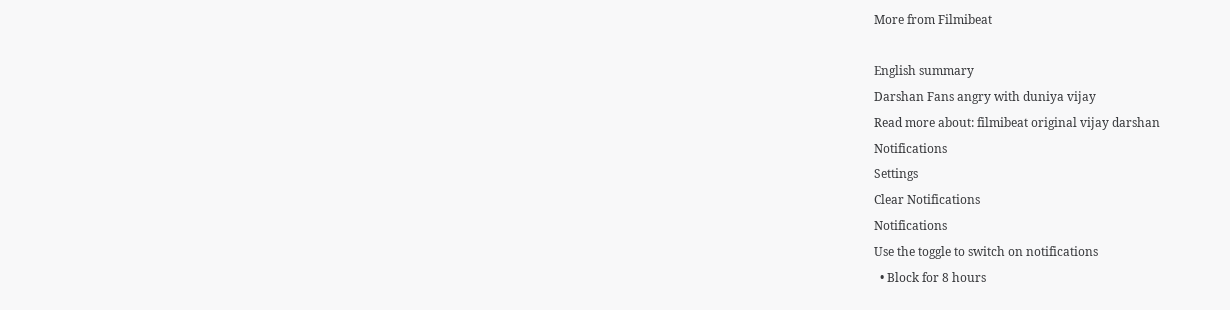More from Filmibeat

English summary
Darshan Fans angry with duniya vijay
Read more about: filmibeat original vijay darshan
Notifications
Settings
Clear Notifications
Notifications
Use the toggle to switch on notifications
  • Block for 8 hours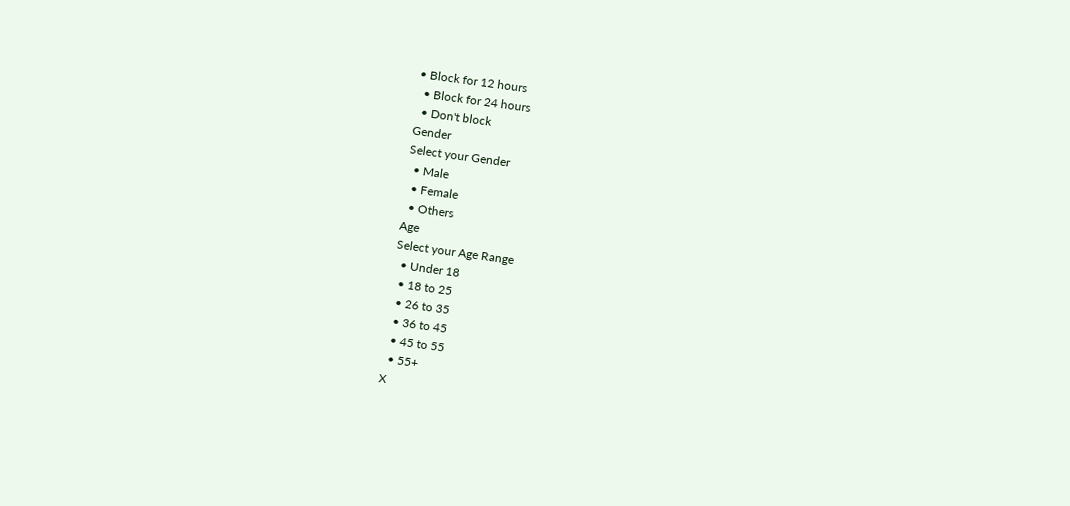• Block for 12 hours
  • Block for 24 hours
  • Don't block
Gender
Select your Gender
  • Male
  • Female
  • Others
Age
Select your Age Range
  • Under 18
  • 18 to 25
  • 26 to 35
  • 36 to 45
  • 45 to 55
  • 55+
X